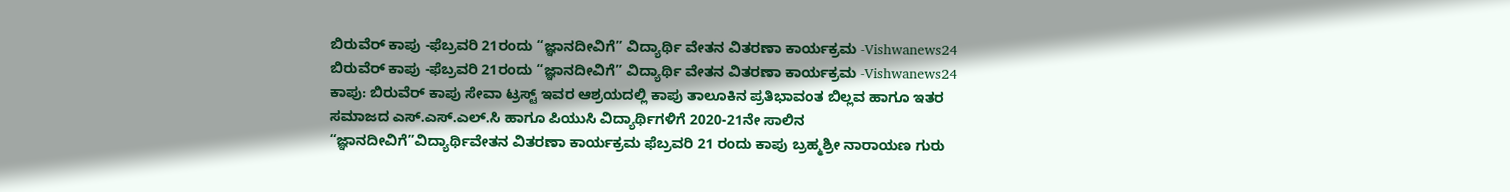ಬಿರುವೆರ್ ಕಾಪು -ಫೆಬ್ರವರಿ 21ರಂದು “ಜ್ಞಾನದೀವಿಗೆ” ವಿದ್ಯಾರ್ಥಿ ವೇತನ ವಿತರಣಾ ಕಾರ್ಯಕ್ರಮ -Vishwanews24
ಬಿರುವೆರ್ ಕಾಪು -ಫೆಬ್ರವರಿ 21ರಂದು “ಜ್ಞಾನದೀವಿಗೆ” ವಿದ್ಯಾರ್ಥಿ ವೇತನ ವಿತರಣಾ ಕಾರ್ಯಕ್ರಮ -Vishwanews24
ಕಾಪು: ಬಿರುವೆರ್ ಕಾಪು ಸೇವಾ ಟ್ರಸ್ಟ್ ಇವರ ಆಶ್ರಯದಲ್ಲಿ ಕಾಪು ತಾಲೂಕಿನ ಪ್ರತಿಭಾವಂತ ಬಿಲ್ಲವ ಹಾಗೂ ಇತರ ಸಮಾಜದ ಎಸ್.ಎಸ್.ಎಲ್.ಸಿ ಹಾಗೂ ಪಿಯುಸಿ ವಿದ್ಯಾರ್ಥಿಗಳಿಗೆ 2020-21ನೇ ಸಾಲಿನ “ಜ್ಞಾನದೀವಿಗೆ”ವಿದ್ಯಾರ್ಥಿವೇತನ ವಿತರಣಾ ಕಾರ್ಯಕ್ರಮ ಫೆಬ್ರವರಿ 21 ರಂದು ಕಾಪು ಬ್ರಹ್ಮಶ್ರೀ ನಾರಾಯಣ ಗುರು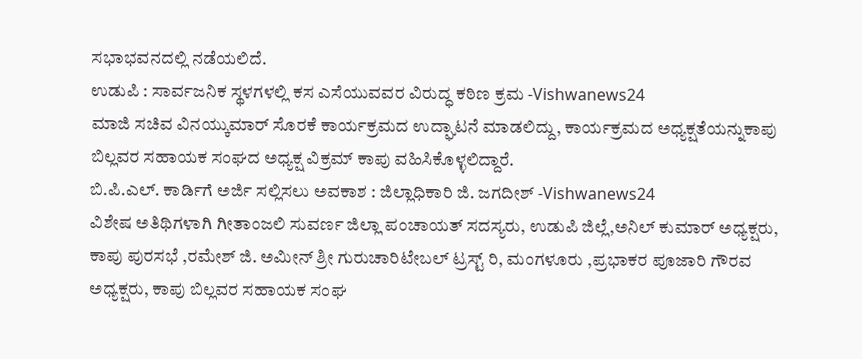ಸಭಾಭವನದಲ್ಲಿ ನಡೆಯಲಿದೆ.
ಉಡುಪಿ : ಸಾರ್ವಜನಿಕ ಸ್ಥಳಗಳಲ್ಲಿ ಕಸ ಎಸೆಯುವವರ ವಿರುದ್ಧ ಕಠಿಣ ಕ್ರಮ -Vishwanews24
ಮಾಜಿ ಸಚಿವ ವಿನಯ್ಕುಮಾರ್ ಸೊರಕೆ ಕಾರ್ಯಕ್ರಮದ ಉದ್ಘಾಟನೆ ಮಾಡಲಿದ್ದು, ಕಾರ್ಯಕ್ರಮದ ಅಧ್ಯಕ್ಷತೆಯನ್ನುಕಾಪು ಬಿಲ್ಲವರ ಸಹಾಯಕ ಸಂಘದ ಅಧ್ಯಕ್ಷ ವಿಕ್ರಮ್ ಕಾಪು ವಹಿಸಿಕೊಳ್ಳಲಿದ್ದಾರೆ.
ಬಿ.ಪಿ.ಎಲ್. ಕಾರ್ಡಿಗೆ ಅರ್ಜಿ ಸಲ್ಲಿಸಲು ಅವಕಾಶ : ಜಿಲ್ಲಾಧಿಕಾರಿ ಜಿ. ಜಗದೀಶ್ -Vishwanews24
ವಿಶೇಷ ಅತಿಥಿಗಳಾಗಿ ಗೀತಾಂಜಲಿ ಸುವರ್ಣ ಜಿಲ್ಲಾ ಪಂಚಾಯತ್ ಸದಸ್ಯರು, ಉಡುಪಿ ಜಿಲ್ಲೆ,ಅನಿಲ್ ಕುಮಾರ್ ಅಧ್ಯಕ್ಷರು, ಕಾಪು ಪುರಸಭೆ ,ರಮೇಶ್ ಜಿ. ಅಮೀನ್ ಶ್ರೀ ಗುರುಚಾರಿಟೇಬಲ್ ಟ್ರಸ್ಟ್ ರಿ, ಮಂಗಳೂರು ,ಪ್ರಭಾಕರ ಪೂಜಾರಿ ಗೌರವ ಅಧ್ಯಕ್ಷರು, ಕಾಪು ಬಿಲ್ಲವರ ಸಹಾಯಕ ಸಂಘ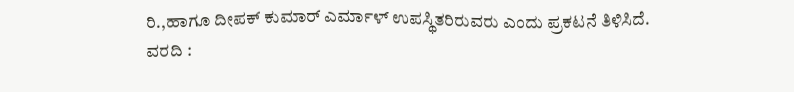ರಿ.,ಹಾಗೂ ದೀಪಕ್ ಕುಮಾರ್ ಎರ್ಮಾಳ್ ಉಪಸ್ಥಿತರಿರುವರು ಎಂದು ಪ್ರಕಟನೆ ತಿಳಿಸಿದೆ.
ವರದಿ :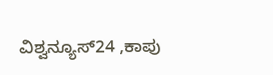ವಿಶ್ವನ್ಯೂಸ್24 ,ಕಾಪು